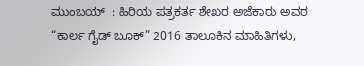ಮುಂಬಯ್  : ಹಿರಿಯ ಪತ್ರಕರ್ತ ಶೇಖರ ಅಜೆಕಾರು ಅವರ “ಕಾರ್ಲ ಗೈಡ್ ಬೂಕ್” 2016 ತಾಲೂಕಿನ ಮಾಹಿತಿಗಳು,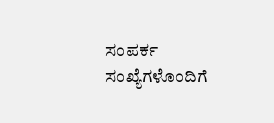ಸಂಪರ್ಕ ಸಂಖ್ಯೆಗಳೊಂದಿಗೆ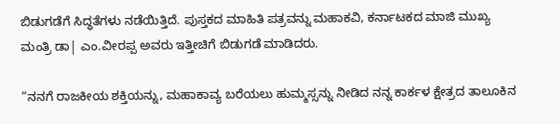ಬಿಡುಗಡೆಗೆ ಸಿದ್ಧತೆಗಳು ನಡೆಯಿತ್ತಿದೆ. ಪುಸ್ತಕದ ಮಾಹಿತಿ ಪತ್ರವನ್ನು ಮಹಾಕವಿ, ಕರ್ನಾಟಕದ ಮಾಜಿ ಮುಖ್ಯ ಮಂತ್ರಿ ಡಾ| ಎಂ.ವೀರಪ್ಪ ಅವರು ಇತ್ತೀಚಿಗೆ ಬಿಡುಗಡೆ ಮಾಡಿದರು.

“ನನಗೆ ರಾಜಕೀಯ ಶಕ್ತಿಯನ್ನು, ಮಹಾಕಾವ್ಯ ಬರೆಯಲು ಹುಮ್ಮಸ್ಸನ್ನು ನೀಡಿದ ನನ್ನ ಕಾರ್ಕಳ ಕ್ಷೇತ್ರದ ತಾಲೂಕಿನ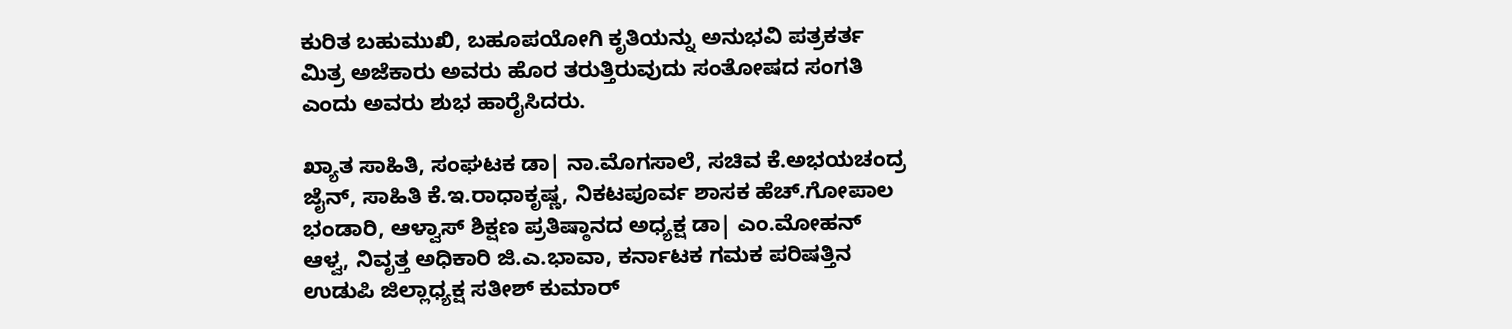ಕುರಿತ ಬಹುಮುಖಿ, ಬಹೂಪಯೋಗಿ ಕೃತಿಯನ್ನು ಅನುಭವಿ ಪತ್ರಕರ್ತ ಮಿತ್ರ ಅಜೆಕಾರು ಅವರು ಹೊರ ತರುತ್ತಿರುವುದು ಸಂತೋಷದ ಸಂಗತಿ ಎಂದು ಅವರು ಶುಭ ಹಾರೈಸಿದರು.

ಖ್ಯಾತ ಸಾಹಿತಿ, ಸಂಘಟಕ ಡಾ| ನಾ.ಮೊಗಸಾಲೆ, ಸಚಿವ ಕೆ.ಅಭಯಚಂದ್ರ ಜೈನ್, ಸಾಹಿತಿ ಕೆ.ಇ.ರಾಧಾಕೃಷ್ಣ, ನಿಕಟಪೂರ್ವ ಶಾಸಕ ಹೆಚ್.ಗೋಪಾಲ ಭಂಡಾರಿ, ಆಳ್ವಾಸ್ ಶಿಕ್ಷಣ ಪ್ರತಿಷ್ಠಾನದ ಅಧ್ಯಕ್ಷ ಡಾ| ಎಂ.ಮೋಹನ್ ಆಳ್ವ, ನಿವೃತ್ತ ಅಧಿಕಾರಿ ಜಿ.ಎ.ಭಾವಾ, ಕರ್ನಾಟಕ ಗಮಕ ಪರಿಷತ್ತಿನ ಉಡುಪಿ ಜಿಲ್ಲಾಧ್ಯಕ್ಷ ಸತೀಶ್ ಕುಮಾರ್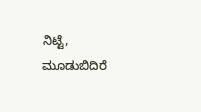ನಿಟ್ಟೆ, ಮೂಡುಬಿದಿರೆ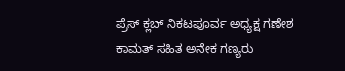ಪ್ರೆಸ್ ಕ್ಲಬ್ ನಿಕಟಪೂರ್ವ ಅಧ್ಯಕ್ಷ ಗಣೇಶ ಕಾಮತ್ ಸಹಿತ ಅನೇಕ ಗಣ್ಯರು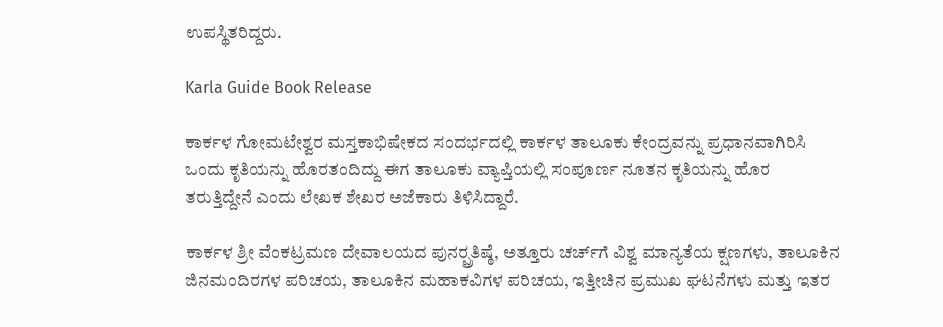ಉಪಸ್ಥಿತರಿದ್ದರು.

Karla Guide Book Release

ಕಾರ್ಕಳ ಗೋಮಟೇಶ್ವರ ಮಸ್ತಕಾಭಿಷೇಕದ ಸಂದರ್ಭದಲ್ಲಿ ಕಾರ್ಕಳ ತಾಲೂಕು ಕೇಂದ್ರವನ್ನು ಪ್ರಧಾನವಾಗಿರಿಸಿ ಒಂದು ಕೃತಿಯನ್ನು ಹೊರತಂದಿದ್ದು ಈಗ ತಾಲೂಕು ವ್ಯಾಪ್ತಿಯಲ್ಲಿ ಸಂಪೂರ್ಣ ನೂತನ ಕೃತಿಯನ್ನು ಹೊರ ತರುತ್ತಿದ್ದೇನೆ ಎಂದು ಲೇಖಕ ಶೇಖರ ಅಜೆಕಾರು ತಿಳಿಸಿದ್ದಾರೆ.

ಕಾರ್ಕಳ ಶ್ರೀ ವೆಂಕಟ್ರಮಣ ದೇವಾಲಯದ ಪುನರ್‍ಪ್ರತಿಷ್ಠೆ, ಅತ್ತೂರು ಚರ್ಚ್‍ಗೆ ವಿಶ್ವ ಮಾನ್ಯತೆಯ ಕ್ಷಣಗಳು, ತಾಲೂಕಿನ ಜಿನಮಂದಿರಗಳ ಪರಿಚಯ, ತಾಲೂಕಿನ ಮಹಾಕವಿಗಳ ಪರಿಚಯ, ಇತ್ತೀಚಿನ ಪ್ರಮುಖ ಘಟನೆಗಳು ಮತ್ತು ಇತರ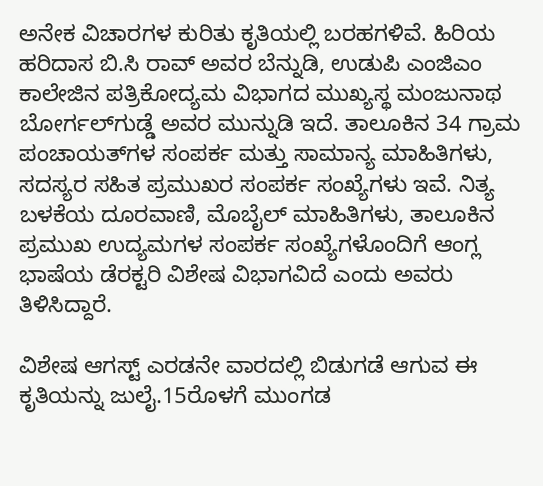ಅನೇಕ ವಿಚಾರಗಳ ಕುರಿತು ಕೃತಿಯಲ್ಲಿ ಬರಹಗಳಿವೆ. ಹಿರಿಯ ಹರಿದಾಸ ಬಿ.ಸಿ ರಾವ್ ಅವರ ಬೆನ್ನುಡಿ, ಉಡುಪಿ ಎಂಜಿಎಂ ಕಾಲೇಜಿನ ಪತ್ರಿಕೋದ್ಯಮ ವಿಭಾಗದ ಮುಖ್ಯಸ್ಥ ಮಂಜುನಾಥ ಬೋರ್ಗಲ್‍ಗುಡ್ಡೆ ಅವರ ಮುನ್ನುಡಿ ಇದೆ. ತಾಲೂಕಿನ 34 ಗ್ರಾಮ ಪಂಚಾಯತ್‍ಗಳ ಸಂಪರ್ಕ ಮತ್ತು ಸಾಮಾನ್ಯ ಮಾಹಿತಿಗಳು, ಸದಸ್ಯರ ಸಹಿತ ಪ್ರಮುಖರ ಸಂಪರ್ಕ ಸಂಖ್ಯೆಗಳು ಇವೆ. ನಿತ್ಯ ಬಳಕೆಯ ದೂರವಾಣಿ, ಮೊಬೈಲ್ ಮಾಹಿತಿಗಳು, ತಾಲೂಕಿನ ಪ್ರಮುಖ ಉದ್ಯಮಗಳ ಸಂಪರ್ಕ ಸಂಖ್ಯೆಗಳೊಂದಿಗೆ ಆಂಗ್ಲ ಭಾಷೆಯ ಡೆರಕ್ಟರಿ ವಿಶೇಷ ವಿಭಾಗವಿದೆ ಎಂದು ಅವರು ತಿಳಿಸಿದ್ದಾರೆ.

ವಿಶೇಷ ಆಗಸ್ಟ್ ಎರಡನೇ ವಾರದಲ್ಲಿ ಬಿಡುಗಡೆ ಆಗುವ ಈ ಕೃತಿಯನ್ನು ಜುಲೈ.15ರೊಳಗೆ ಮುಂಗಡ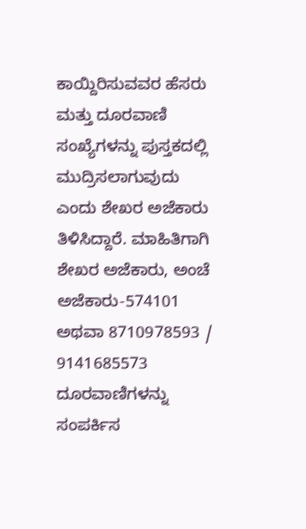ಕಾಯ್ದಿರಿಸುವವರ ಹೆಸರು ಮತ್ತು ದೂರವಾಣಿ ಸಂಖ್ಯೆಗಳನ್ನು ಪುಸ್ತಕದಲ್ಲಿ ಮುದ್ರಿಸಲಾಗುವುದು ಎಂದು ಶೇಖರ ಅಜೆಕಾರು ತಿಳಿಸಿದ್ದಾರೆ. ಮಾಹಿತಿಗಾಗಿ ಶೇಖರ ಅಜೆಕಾರು, ಅಂಚೆ ಅಜೆಕಾರು-574101 ಅಥವಾ 8710978593 / 9141685573 ದೂರವಾಣಿಗಳನ್ನು ಸಂಪರ್ಕಿಸ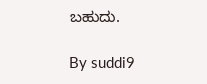ಬಹುದು.

By suddi9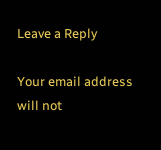Leave a Reply

Your email address will not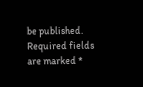be published. Required fields are marked *